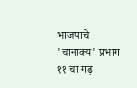भाजपाचे 'चानाक्य' प्रभाग ११ चा गढ़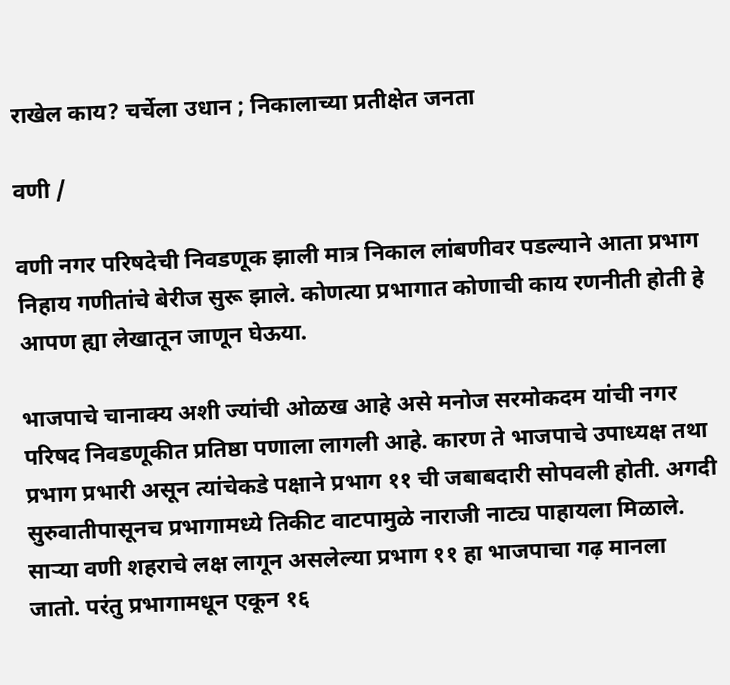राखेल काय? चर्चेला उधान ; निकालाच्या प्रतीक्षेत जनता

वणी /

वणी नगर परिषदेची निवडणूक झाली मात्र निकाल लांबणीवर पडल्याने आता प्रभाग निहाय गणीतांचे बेरीज सुरू झाले. कोणत्या प्रभागात कोणाची काय रणनीती होती हे आपण ह्या लेखातून जाणून घेऊया.

भाजपाचे चानाक्य अशी ज्यांची ओळख आहे असे मनोज सरमोकदम यांची नगर परिषद निवडणूकीत प्रतिष्ठा पणाला लागली आहे. कारण ते भाजपाचे उपाध्यक्ष तथा प्रभाग प्रभारी असून त्यांचेकडे पक्षाने प्रभाग ११ ची जबाबदारी सोपवली होती. अगदी सुरुवातीपासूनच प्रभागामध्ये तिकीट वाटपामुळे नाराजी नाट्य पाहायला मिळाले. साऱ्या वणी शहराचे लक्ष लागून असलेल्या प्रभाग ११ हा भाजपाचा गढ़ मानला जातो. परंतु प्रभागामधून एकून १६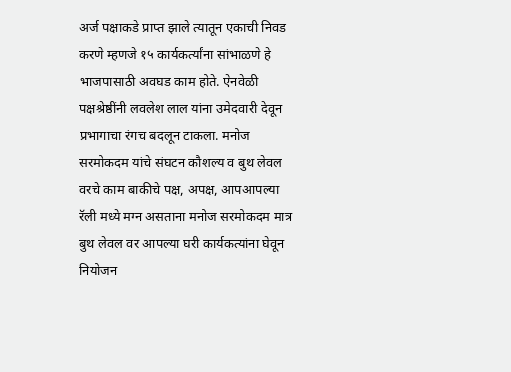अर्ज पक्षाकडे प्राप्त झाले त्यातून एकाची निवड करणे म्हणजे १५ कार्यकर्त्यांना सांभाळणे हे भाजपासाठी अवघड काम होते. ऐनवेळी पक्षश्रेष्ठींनी लवलेश लाल यांना उमेदवारी देवून प्रभागाचा रंगच बदलून टाकला. मनोज सरमोकदम यांचे संघटन कौशल्य व बुथ लेवल वरचे काम बाकीचे पक्ष, अपक्ष, आपआपल्या रॅली मध्ये मग्न असताना मनोज सरमोकदम मात्र बुथ लेवल वर आपल्या घरी कार्यकत्यांना घेवून नियोजन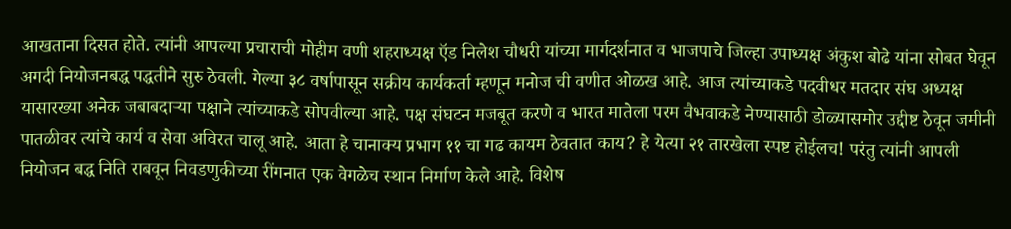आखताना दिसत होते. त्यांनी आपल्या प्रचाराची मोहीम वणी शहराध्यक्ष ऍड निलेश चौधरी यांच्या मार्गदर्शनात व भाजपाचे जिल्हा उपाध्यक्ष अंकुश बोढे यांना सोबत घेवून अगदी नियोजनबद्ध पद्धतीने सुरु ठेवली. गेल्या ३८ वर्षापासून सक्रीय कार्यकर्ता म्हणून मनोज ची वणीत ओळख आहे. आज त्यांच्याकडे पदवीधर मतदार संघ अध्यक्ष यासारख्या अनेक जबाबदाऱ्या पक्षाने त्यांच्याकडे सोपवील्या आहे. पक्ष संघटन मजबूत करणे व भारत मातेला परम वैभवाकडे नेण्यासाठी डोळ्यासमोर उद्दीष्ट ठेवून जमीनी पातळीवर त्यांचे कार्य व सेवा अविरत चालू आहे. आता हे चानाक्य प्रभाग ११ चा गढ कायम ठेवतात काय? हे येत्या २१ तारखेला स्पष्ट होईलच! परंतु त्यांनी आपली नियोजन बद्ध निति राबवून निवडणुकीच्या रींगनात एक वेगळेच स्थान निर्माण केले आहे. विशेष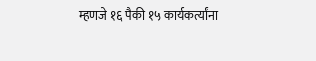म्हणजे १६ पैकी १५ कार्यकर्त्यांना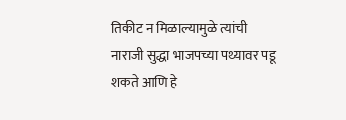तिकीट न मिळाल्यामुळे त्यांची नाराजी सुद्धा भाजपच्या पथ्यावर पडू शकते आणि हे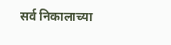सर्व निकालाच्या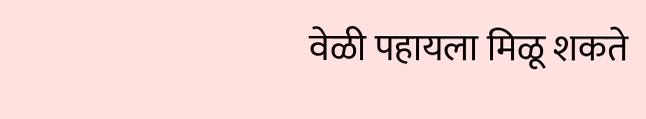वेळी पहायला मिळू शकते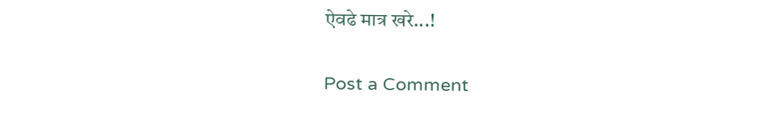ऐवढे मात्र खरे...!

Post a Comment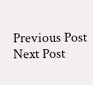Previous Post Next Post